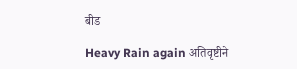बीड

Heavy Rain again अतिवृष्टीने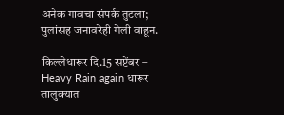अनेक गावचा संपर्क तुटला; पुलांसह जनावरेही गेली वाहून.

किल्लेधारूर दि.15 सप्टेंबर – Heavy Rain again धारूर तालुक्यात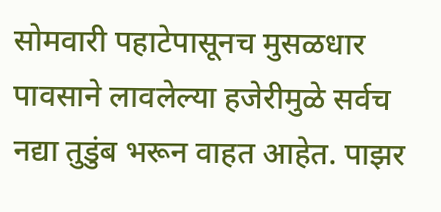सोमवारी पहाटेपासूनच मुसळधार पावसाने लावलेल्या हजेरीमुळे सर्वच नद्या तुडुंब भरून वाहत आहेत. पाझर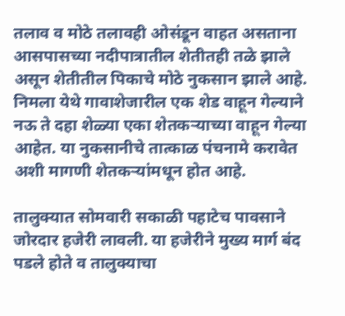तलाव व मोठे तलावही ओसंडून वाहत असताना आसपासच्या नदीपात्रातील शेतीतही तळे झाले असून शेतीतील पिकाचे मोठे नुकसान झाले आहे. निमला येथे गावाशेजारील एक शेड वाहून गेल्याने नऊ ते दहा शेळ्या एका शेतकऱ्याच्या वाहून गेल्या आहेत. या नुकसानीचे तात्काळ पंचनामे करावेत अशी मागणी शेतकऱ्यांमधून होत आहे.

तालुक्यात सोमवारी सकाळी पहाटेच पावसाने जोरदार हजेरी लावली. या हजेरीने मुख्य मार्ग बंद पडले होते व तालुक्याचा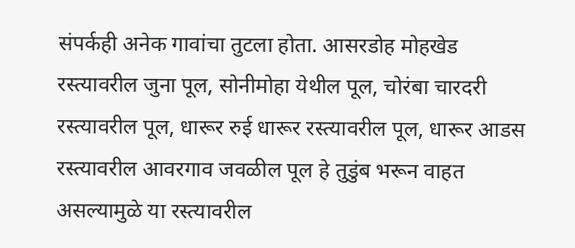संपर्कही अनेक गावांचा तुटला होता. आसरडोह मोहखेड रस्त्यावरील जुना पूल, सोनीमोहा येथील पूल, चोरंबा चारदरी रस्त्यावरील पूल, धारूर रुई धारूर रस्त्यावरील पूल, धारूर आडस रस्त्यावरील आवरगाव जवळील पूल हे तुडुंब भरून वाहत असल्यामुळे या रस्त्यावरील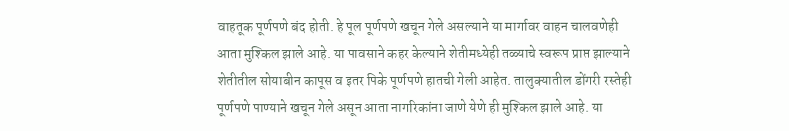वाहतूक पूर्णपणे बंद होती. हे पूल पूर्णपणे खचून गेले असल्याने या मार्गावर वाहन चालवणेही आता मुश्किल झाले आहे. या पावसाने कहर केल्याने शेतीमध्येही तळ्याचे स्वरूप प्राप्त झाल्याने शेतीतील सोयाबीन कापूस व इतर पिके पूर्णपणे हातची गेली आहेत. तालुक्यातील डोंगरी रस्तेही पूर्णपणे पाण्याने खचून गेले असून आता नागरिकांना जाणे येणे ही मुश्किल झाले आहे. या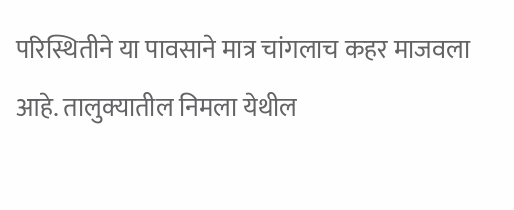परिस्थितीने या पावसाने मात्र चांगलाच कहर माजवला आहे. तालुक्यातील निमला येथील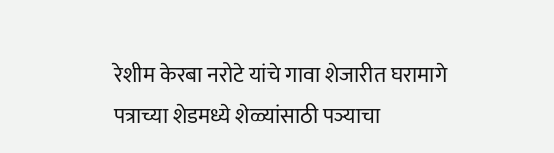रेशीम केरबा नरोटे यांचे गावा शेजारीत घरामागे पत्राच्या शेडमध्ये शेळ्यांसाठी पञ्याचा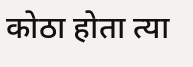कोठा होता त्या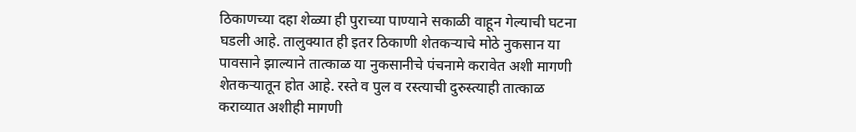ठिकाणच्या दहा शेळ्या ही पुराच्या पाण्याने सकाळी वाहून गेल्याची घटना घडली आहे. तालुक्यात ही इतर ठिकाणी शेतकऱ्याचे मोठे नुकसान या पावसाने झाल्याने तात्काळ या नुकसानीचे पंचनामे करावेत अशी मागणी शेतकऱ्यातून होत आहे. रस्ते व पुल व रस्त्याची दुरुस्त्याही तात्काळ कराव्यात अशीही मागणी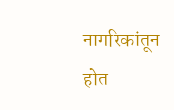नागरिकांतून होत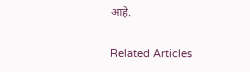आहे.

Related Articles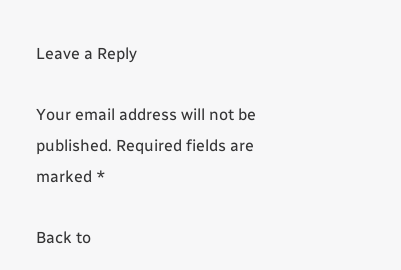Leave a Reply

Your email address will not be published. Required fields are marked *

Back to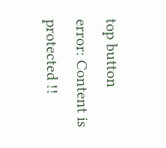top button
error: Content is protected !!